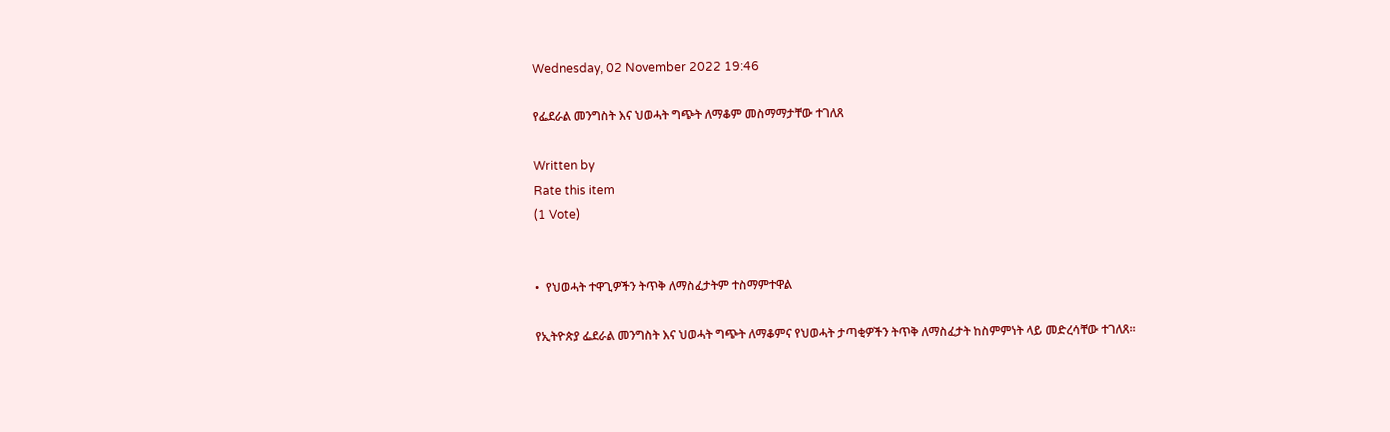Wednesday, 02 November 2022 19:46

የፌደራል መንግስት እና ህወሓት ግጭት ለማቆም መስማማታቸው ተገለጸ

Written by
Rate this item
(1 Vote)


•  የህወሓት ተዋጊዎችን ትጥቅ ለማስፈታትም ተስማምተዋል

የኢትዮጵያ ፌደራል መንግስት እና ህወሓት ግጭት ለማቆምና የህወሓት ታጣቂዎችን ትጥቅ ለማስፈታት ከስምምነት ላይ መድረሳቸው ተገለጸ፡፡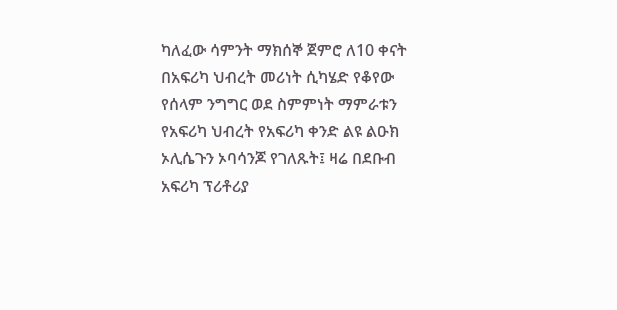ካለፈው ሳምንት ማክሰኞ ጀምሮ ለ10 ቀናት  በአፍሪካ ህብረት መሪነት ሲካሄድ የቆየው የሰላም ንግግር ወደ ስምምነት ማምራቱን የአፍሪካ ህብረት የአፍሪካ ቀንድ ልዩ ልዑክ ኦሊሴጉን ኦባሳንጆ የገለጹት፤ ዛሬ በደቡብ አፍሪካ ፕሪቶሪያ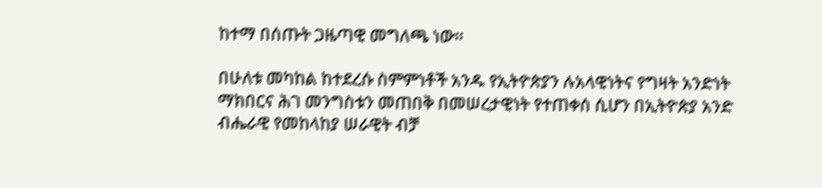ከተማ በሰጡት ጋዜጣዊ መግለጫ ነው።

በሁለቱ መካከል ከተደረሱ ስምምነቶች አንዱ የኢትዮጵያን ሉአላዊነትና የግዛት አንድነት ማክበርና ሕገ መንግስቱን መጠበቅ በመሠረታዊነት የተጠቀሰ ሲሆን በኢትዮጵያ አንድ ብሔራዊ የመከላከያ ሠራዊት ብቻ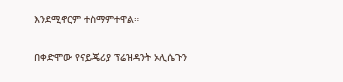እንደሚኖርም ተስማምተዋል።

በቀድሞው የናይጄሪያ ፕሬዝዳንት ኦሊሴጉን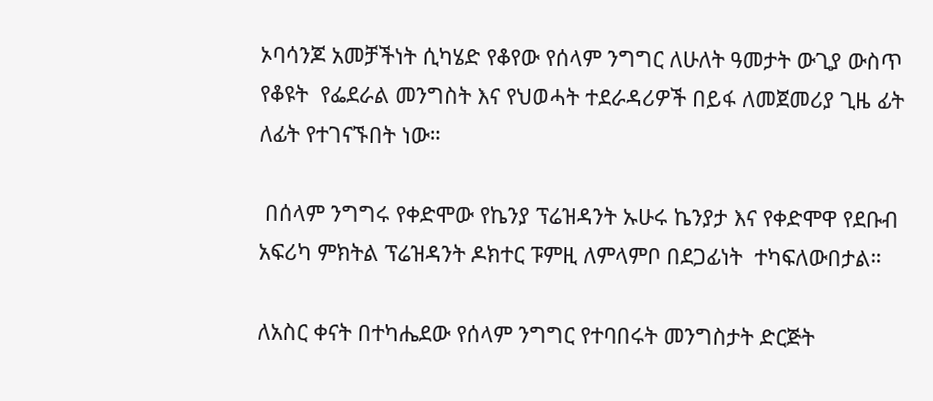ኦባሳንጆ አመቻችነት ሲካሄድ የቆየው የሰላም ንግግር ለሁለት ዓመታት ውጊያ ውስጥ የቆዩት  የፌደራል መንግስት እና የህወሓት ተደራዳሪዎች በይፋ ለመጀመሪያ ጊዜ ፊት ለፊት የተገናኙበት ነው።

 በሰላም ንግግሩ የቀድሞው የኬንያ ፕሬዝዳንት ኡሁሩ ኬንያታ እና የቀድሞዋ የደቡብ አፍሪካ ምክትል ፕሬዝዳንት ዶክተር ፑምዚ ለምላምቦ በደጋፊነት  ተካፍለውበታል።

ለአስር ቀናት በተካሔደው የሰላም ንግግር የተባበሩት መንግስታት ድርጅት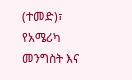(ተመድ)፣ የአሜሪካ መንግስት እና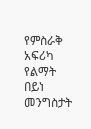የምስራቅ አፍሪካ የልማት በይነ መንግስታት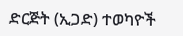ድርጅት (ኢጋድ) ተወካዮች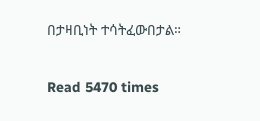በታዛቢነት ተሳትፈውበታል።

Read 5470 times